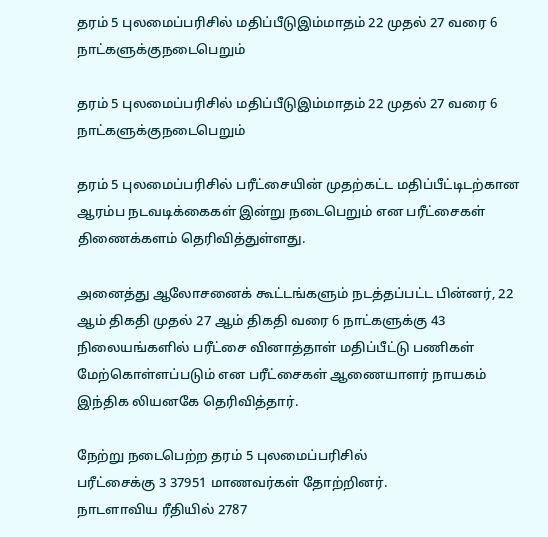தரம் 5 புலமைப்பரிசில் மதிப்பீடுஇம்மாதம் 22 முதல் 27 வரை 6 நாட்களுக்குநடைபெறும்

தரம் 5 புலமைப்பரிசில் மதிப்பீடுஇம்மாதம் 22 முதல் 27 வரை 6 நாட்களுக்குநடைபெறும்

தரம் 5 புலமைப்பரிசில் பரீட்சையின் முதற்கட்ட மதிப்பீட்டிடற்கான ஆரம்ப நடவடிக்கைகள் இன்று நடைபெறும் என பரீட்சைகள் திணைக்களம் தெரிவித்துள்ளது.

அனைத்து ஆலோசனைக் கூட்டங்களும் நடத்தப்பட்ட பின்னர், 22 ஆம் திகதி முதல் 27 ஆம் திகதி வரை 6 நாட்களுக்கு 43 நிலையங்களில் பரீட்சை வினாத்தாள் மதிப்பீட்டு பணிகள் மேற்கொள்ளப்படும் என பரீட்சைகள் ஆணையாளர் நாயகம் இந்திக லியனகே தெரிவித்தார்.

நேற்று நடைபெற்ற தரம் 5 புலமைப்பரிசில்
பரீட்சைக்கு 3 37951 மாணவர்கள் தோற்றினர்.
நாடளாவிய ரீதியில் 2787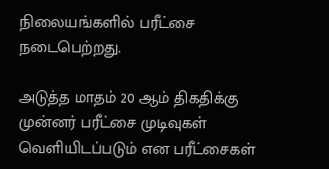நிலையங்களில் பரீட்சை நடைபெற்றது.

அடுத்த மாதம் 20 ஆம் திகதிக்கு முன்னர் பரீட்சை முடிவுகள் வெளியிடப்படும் என பரீட்சைகள்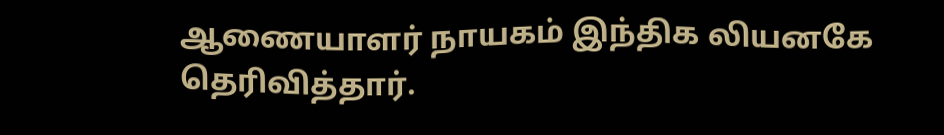ஆணையாளர் நாயகம் இந்திக லியனகே தெரிவித்தார்.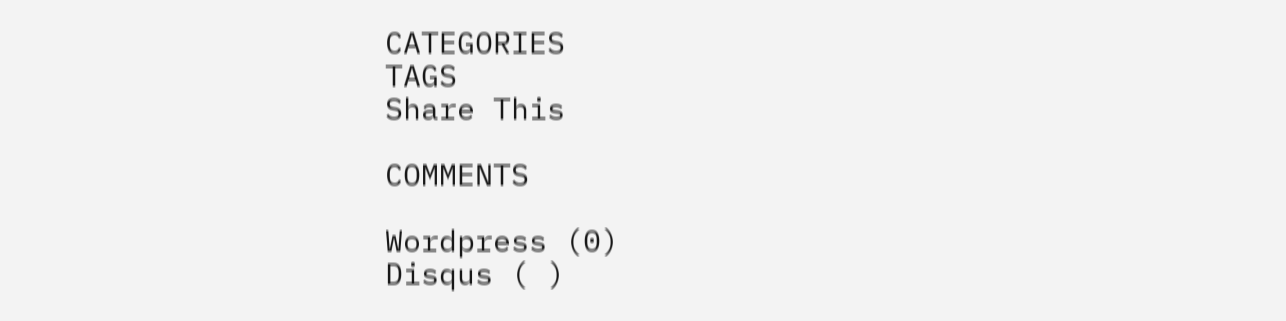CATEGORIES
TAGS
Share This

COMMENTS

Wordpress (0)
Disqus ( )